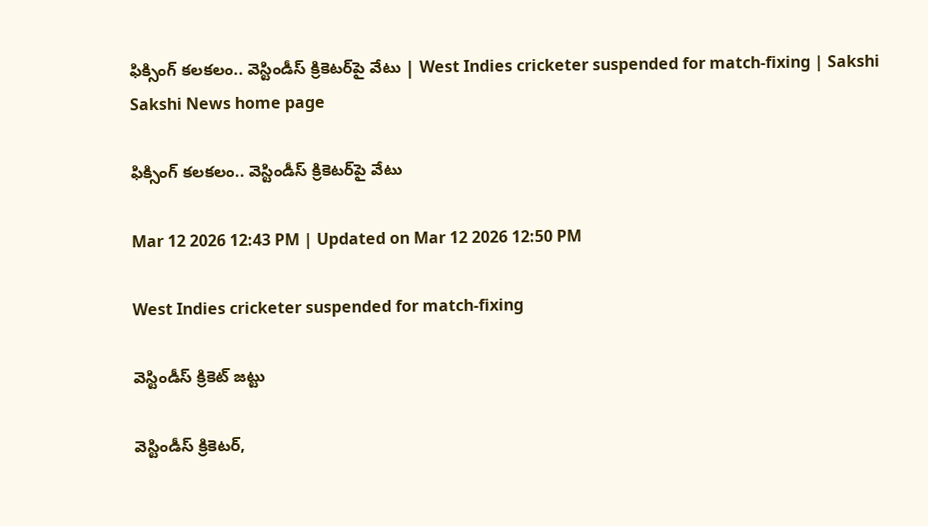ఫిక్సింగ్‌ కలకలం.. వెస్టిండీస్‌ క్రికెటర్‌పై వేటు | West Indies cricketer suspended for match-fixing | Sakshi
Sakshi News home page

ఫిక్సింగ్‌ కలకలం.. వెస్టిండీస్‌ క్రికెటర్‌పై వేటు

Mar 12 2026 12:43 PM | Updated on Mar 12 2026 12:50 PM

West Indies cricketer suspended for match-fixing

వెస్టిండీస్‌ క్రికెట్‌ జట్టు

వెస్టిండీస్ క్రికెటర్‌,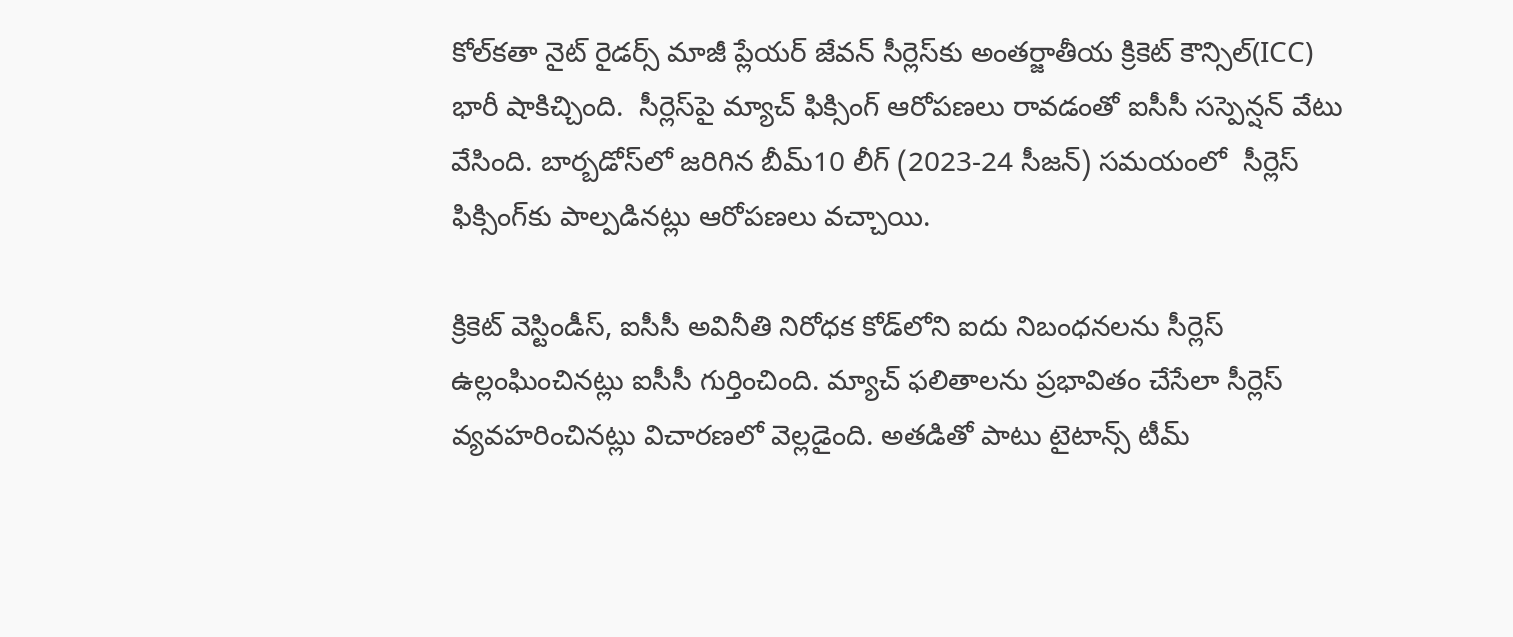కోల్‌కతా నైట్ రైడర్స్ మాజీ ప్లేయర్ జేవన్ సీర్లెస్‌కు అంతర్జాతీయ క్రికెట్ కౌన్సిల్‌(ICC) భారీ షాకిచ్చింది.  సీర్లెస్‌పై మ్యాచ్‌ ఫిక్సింగ్ ఆరోప‌ణ‌లు రావ‌డంతో ఐసీసీ స‌స్పెన్ష‌న్ వేటు వేసింది. బార్బడోస్‌లో జరిగిన బీమ్‌10 లీగ్ (2023-24 సీజన్) సమయంలో  సీర్లెస్‌ ఫిక్సింగ్‌కు పాల్పడినట్లు ఆరోపణలు వచ్చాయి.

క్రికెట్ వెస్టిండీస్, ఐసీసీ అవినీతి నిరోధక కోడ్‌లోని ఐదు నిబంధనలను సీర్లెస్‌ ఉల్లంఘించినట్లు ఐసీసీ గుర్తించింది. మ్యాచ్ ఫ‌లితాల‌ను ప్రభావితం చేసేలా సీర్లెస్‌ వ్యవహరించినట్లు విచారణలో వెల్లడైంది. అత‌డితో పాటు టైటాన్స్ టీమ్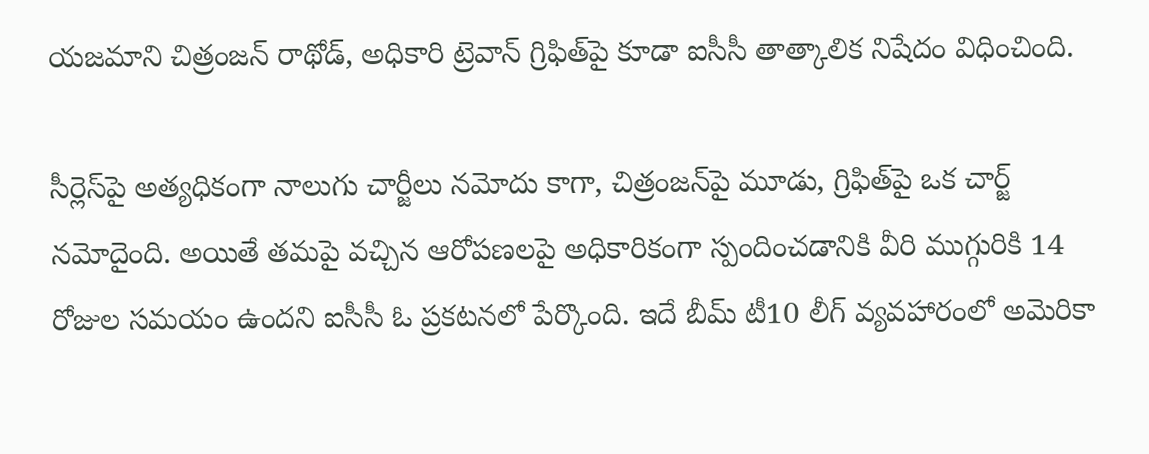యజమాని చిత్రంజన్ రాథోడ్, అధికారి ట్రెవాన్ గ్రిఫిత్‌పై కూడా ఐసీసీ తాత్కాలిక నిషేదం విధించింది.

సీర్లెస్‌పై అత్యధికంగా నాలుగు చార్జీలు నమోదు కాగా, చిత్రంజన్‌పై మూడు, గ్రిఫిత్‌పై ఒక చార్జ్ నమోదైంది. అయితే తమ‌పై వచ్చిన ఆరోపణలపై అధికారికంగా స్పందించడానికి వీరి ముగ్గురికి 14 రోజుల సమయం ఉందని ఐసీసీ ఓ ప్ర‌క‌ట‌న‌లో పేర్కొంది. ఇదే బీమ్ టీ10 లీగ్ వ్య‌వ‌హారంలో అమెరికా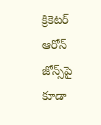క్రికెట‌ర్ ఆరోన్ జోన్స్‌పై కూడా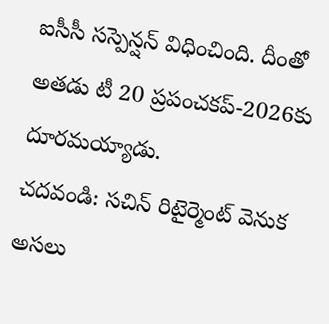ఐసీసీ సస్పెన్షన్ విధించింది. దీంతో అత‌డు టీ 20 ప్ర‌పంచ‌క‌ప్‌-2026కు దూర‌మ‌య్యాడు.
చదవండి: సచిన్ రిటైర్మెంట్ వెనుక అసలు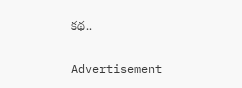కథ..

Advertisement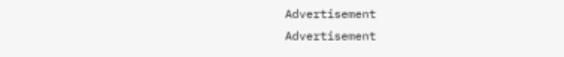Advertisement
Advertisement